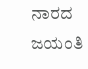ನಾರದ ಜಯಂತಿ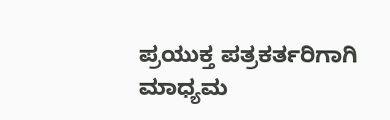ಪ್ರಯುಕ್ತ ಪತ್ರಕರ್ತರಿಗಾಗಿ ಮಾಧ್ಯಮ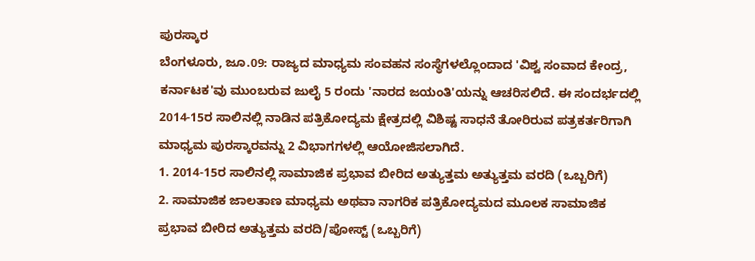ಪುರಸ್ಕಾರ
ಬೆಂಗಳೂರು, ಜೂ.09: ರಾಜ್ಯದ ಮಾಧ್ಯಮ ಸಂವಹನ ಸಂಸ್ಥೆಗಳಲ್ಲೊಂದಾದ 'ವಿಶ್ವ ಸಂವಾದ ಕೇಂದ್ರ, ಕರ್ನಾಟಕ'ವು ಮುಂಬರುವ ಜುಲೈ 5 ರಂದು 'ನಾರದ ಜಯಂತಿ'ಯನ್ನು ಆಚರಿಸಲಿದೆ. ಈ ಸಂದರ್ಭದಲ್ಲಿ 2014-15ರ ಸಾಲಿನಲ್ಲಿ ನಾಡಿನ ಪತ್ರಿಕೋದ್ಯಮ ಕ್ಷೇತ್ರದಲ್ಲಿ ವಿಶಿಷ್ಟ ಸಾಧನೆ ತೋರಿರುವ ಪತ್ರಕರ್ತರಿಗಾಗಿ ಮಾಧ್ಯಮ ಪುರಸ್ಕಾರವನ್ನು 2 ವಿಭಾಗಗಳಲ್ಲಿ ಆಯೋಜಿಸಲಾಗಿದೆ.
1. 2014-15ರ ಸಾಲಿನಲ್ಲಿ ಸಾಮಾಜಿಕ ಪ್ರಭಾವ ಬೀರಿದ ಅತ್ಯುತ್ತಮ ಅತ್ಯುತ್ತಮ ವರದಿ (ಒಬ್ಬರಿಗೆ)
2. ಸಾಮಾಜಿಕ ಜಾಲತಾಣ ಮಾಧ್ಯಮ ಅಥವಾ ನಾಗರಿಕ ಪತ್ರಿಕೋದ್ಯಮದ ಮೂಲಕ ಸಾಮಾಜಿಕ ಪ್ರಭಾವ ಬೀರಿದ ಅತ್ಯುತ್ತಮ ವರದಿ/ಪೋಸ್ಟ್ (ಒಬ್ಬರಿಗೆ)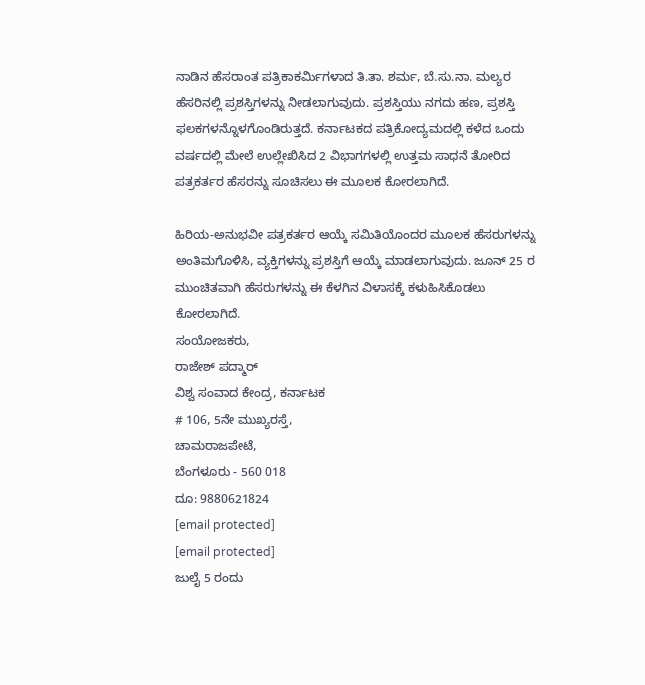ನಾಡಿನ ಹೆಸರಾಂತ ಪತ್ರಿಕಾಕರ್ಮಿಗಳಾದ ತಿ.ತಾ. ಶರ್ಮ, ಬೆ.ಸು.ನಾ. ಮಲ್ಯರ ಹೆಸರಿನಲ್ಲಿ ಪ್ರಶಸ್ತಿಗಳನ್ನು ನೀಡಲಾಗುವುದು. ಪ್ರಶಸ್ತಿಯು ನಗದು ಹಣ, ಪ್ರಶಸ್ತಿ ಫಲಕಗಳನ್ನೊಳಗೊಂಡಿರುತ್ತದೆ. ಕರ್ನಾಟಕದ ಪತ್ರಿಕೋದ್ಯಮದಲ್ಲಿ ಕಳೆದ ಒಂದು ವರ್ಷದಲ್ಲಿ ಮೇಲೆ ಉಲ್ಲೇಖಿಸಿದ 2 ವಿಭಾಗಗಳಲ್ಲಿ ಉತ್ತಮ ಸಾಧನೆ ತೋರಿದ ಪತ್ರಕರ್ತರ ಹೆಸರನ್ನು ಸೂಚಿಸಲು ಈ ಮೂಲಕ ಕೋರಲಾಗಿದೆ.

ಹಿರಿಯ-ಅನುಭವೀ ಪತ್ರಕರ್ತರ ಆಯ್ಕೆ ಸಮಿತಿಯೊಂದರ ಮೂಲಕ ಹೆಸರುಗಳನ್ನು ಅಂತಿಮಗೊಳಿಸಿ, ವ್ಯಕ್ತಿಗಳನ್ನು ಪ್ರಶಸ್ತಿಗೆ ಆಯ್ಕೆ ಮಾಡಲಾಗುವುದು. ಜೂನ್ 25 ರ ಮುಂಚಿತವಾಗಿ ಹೆಸರುಗಳನ್ನು ಈ ಕೆಳಗಿನ ವಿಳಾಸಕ್ಕೆ ಕಳುಹಿಸಿಕೊಡಲು ಕೋರಲಾಗಿದೆ.
ಸಂಯೋಜಕರು,
ರಾಜೇಶ್ ಪದ್ಮಾರ್
ವಿಶ್ವ ಸಂವಾದ ಕೇಂದ್ರ, ಕರ್ನಾಟಕ
# 106, 5ನೇ ಮುಖ್ಯರಸ್ತೆ,
ಚಾಮರಾಜಪೇಟೆ,
ಬೆಂಗಳೂರು - 560 018
ದೂ: 9880621824
[email protected]
[email protected]
ಜುಲೈ 5 ರಂದು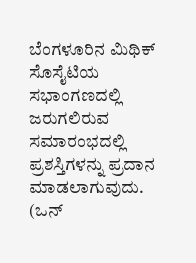ಬೆಂಗಳೂರಿನ ಮಿಥಿಕ್ ಸೊಸೈಟಿಯ ಸಭಾಂಗಣದಲ್ಲಿ ಜರುಗಲಿರುವ ಸಮಾರಂಭದಲ್ಲಿ ಪ್ರಶಸ್ತಿಗಳನ್ನು ಪ್ರದಾನ ಮಾಡಲಾಗುವುದು. (ಒನ್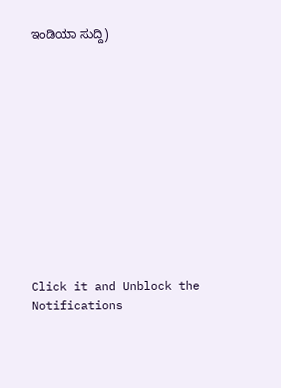ಇಂಡಿಯಾ ಸುದ್ದಿ)












Click it and Unblock the Notifications